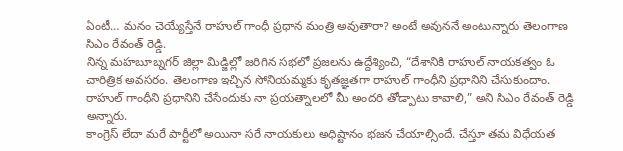ఏంటీ… మనం చెయ్యేస్తేనే రాహుల్ గాంధీ ప్రధాన మంత్రి అవుతారా? అంటే అవుననే అంటున్నారు తెలంగాణ సిఎం రేవంత్ రెడ్డి.
నిన్న మహబూబ్నగర్ జిల్లా మిడ్జిల్లో జరిగిన సభలో ప్రజలను ఉద్దేశ్యించి, “దేశానికి రాహుల్ నాయకత్వం ఓ చారిత్రిక అవసరం. తెలంగాణ ఇచ్చిన సోనియమ్మకు కృతజ్ఞతగా రాహుల్ గాంధీని ప్రధానిని చేసుకుందాం. రాహుల్ గాంధీని ప్రధానిని చేసేందుకు నా ప్రయత్నాలలో మీ అందరి తోడ్పాటు కావాలి,” అని సిఎం రేవంత్ రెడ్డి అన్నారు.
కాంగ్రెస్ లేదా మరే పార్టీలో అయినా సరే నాయకులు అధిష్టానం భజన చేయాల్సిందే. చేస్తూ తమ విధేయత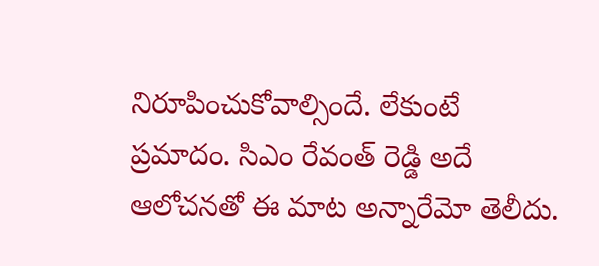నిరూపించుకోవాల్సిందే. లేకుంటే ప్రమాదం. సిఎం రేవంత్ రెడ్డి అదే ఆలోచనతో ఈ మాట అన్నారేమో తెలీదు.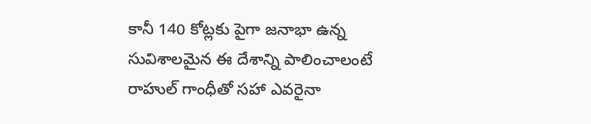కానీ 140 కోట్లకు పైగా జనాభా ఉన్న సువిశాలమైన ఈ దేశాన్ని పాలించాలంటే రాహుల్ గాంధీతో సహా ఎవరైనా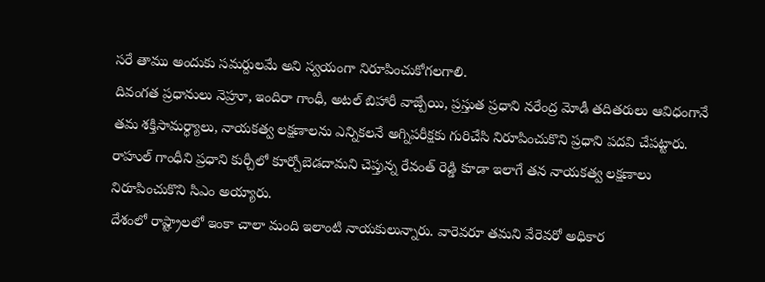సరే తాము అందుకు సమర్దులమే అని స్వయంగా నిరూపించుకోగలగాలి.
దివంగత ప్రధానులు నెహ్రూ, ఇందిరా గాంధీ, అటల్ బిహారీ వాజ్పేయి, ప్రస్తుత ప్రధాని నరేంద్ర మోడీ తదితరులు ఆవిధంగానే తమ శక్తిసామర్ధ్యాలు, నాయకత్వ లక్షణాలను ఎన్నికలనే అగ్నిపరీక్షకు గురిచేసి నిరూపించుకొని ప్రధాని పదవి చేపట్టారు.
రాహుల్ గాంధీని ప్రధాని కుర్చీలో కూర్చోబెడదామని చెప్తున్న రేవంత్ రెడ్డి కూడా ఇలాగే తన నాయకత్వ లక్షణాలు నిరూపించుకొని సిఎం అయ్యారు.
దేశంలో రాష్ట్రాలలో ఇంకా చాలా మంది ఇలాంటి నాయకులున్నారు. వారెవరూ తమని వేరెవరో అధికార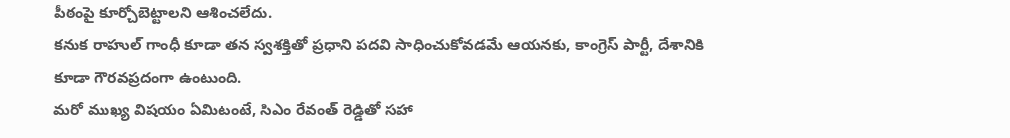పీఠంపై కూర్చోబెట్టాలని ఆశించలేదు.
కనుక రాహుల్ గాంధీ కూడా తన స్వశక్తితో ప్రధాని పదవి సాధించుకోవడమే ఆయనకు, కాంగ్రెస్ పార్టీ, దేశానికి కూడా గౌరవప్రదంగా ఉంటుంది.
మరో ముఖ్య విషయం ఏమిటంటే, సిఎం రేవంత్ రెడ్డితో సహా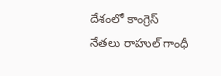దేశంలో కాంగ్రెస్ నేతలు రాహుల్ గాంధీ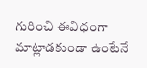గురించి ఈవిధంగా మాట్లాడకుండా ఉంటేనే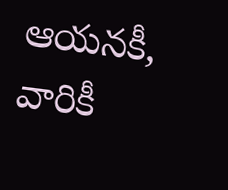ఆయనకీ, వారికీ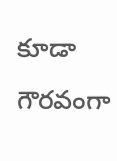కూడా గౌరవంగా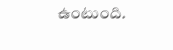ఉంటుంది.